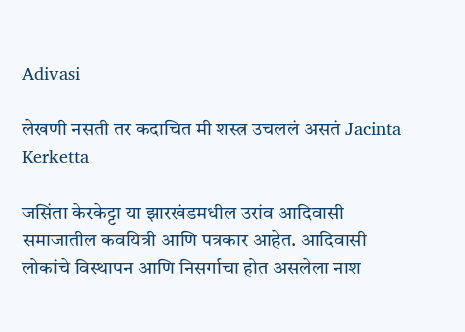Adivasi

लेखणी नसती तर कदाचित मी शस्त्र उचललं असतं Jacinta Kerketta

जसिंता केरकेट्टा या झारखंडमधील उरांव आदिवासी समाजातील कवयित्री आणि पत्रकार आहेत. आदिवासी लोकांचे विस्थापन आणि निसर्गाचा होत असलेला नाश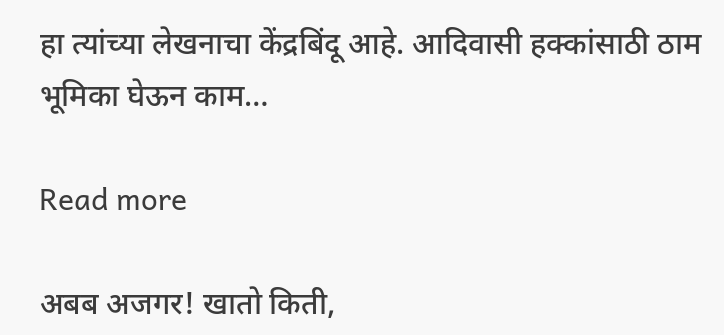हा त्यांच्या लेखनाचा केंद्रबिंदू आहे. आदिवासी हक्कांसाठी ठाम भूमिका घेऊन काम…

Read more

अबब अजगर! खातो किती,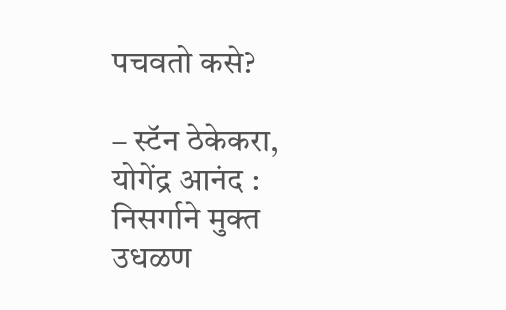पचवतो कसे?

– स्टॅन ठेकेकरा, योगेंद्र आनंद : निसर्गाने मुक्त उधळण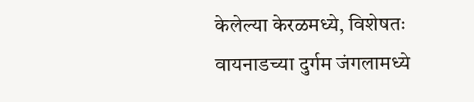केलेल्या केरळमध्ये, विशेषतः वायनाडच्या दुर्गम जंगलामध्ये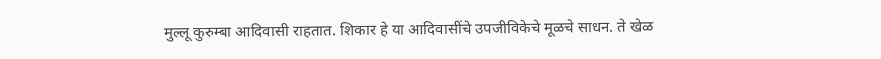मुल्लू कुरुम्बा आदिवासी राहतात. शिकार हे या आदिवासींचे उपजीविकेचे मूळचे साधन. ते खेळ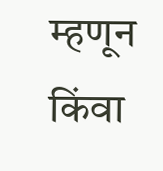म्हणून किंवा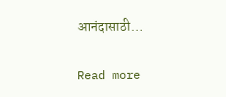आनंदासाठी…

Read more